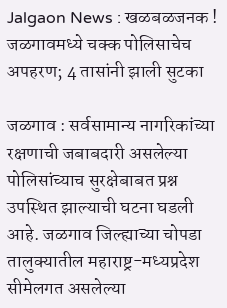Jalgaon News : खळबळजनक ! जळगावमध्ये चक्क पोलिसाचेच अपहरण; 4 तासांनी झाली सुटका

जळगाव : सर्वसामान्य नागरिकांच्या रक्षणाची जबाबदारी असलेल्या पोलिसांच्याच सुरक्षेबाबत प्रश्न उपस्थित झाल्याची घटना घडली आहे. जळगाव जिल्ह्याच्या चोपडा तालुक्यातील महाराष्ट्र-मध्यप्रदेश सीमेलगत असलेल्या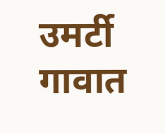उमर्टी गावात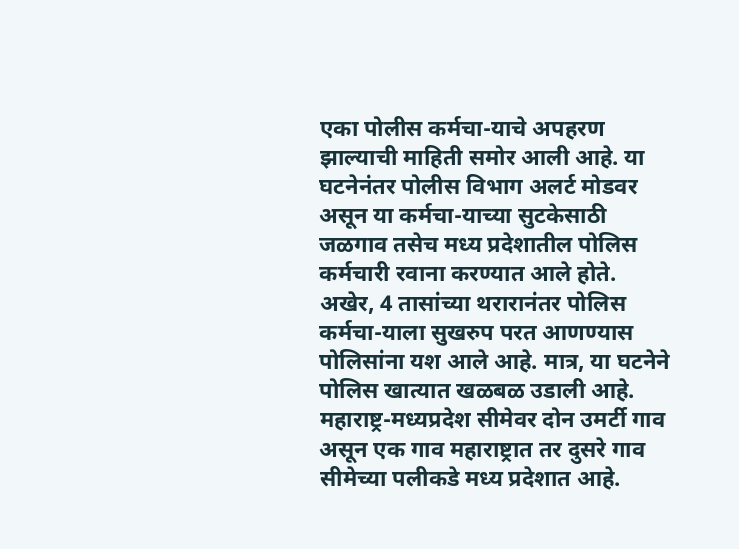एका पोलीस कर्मचा-याचे अपहरण झाल्याची माहिती समोर आली आहे. या घटनेनंतर पोलीस विभाग अलर्ट मोडवर असून या कर्मचा-याच्या सुटकेसाठी जळगाव तसेच मध्य प्रदेशातील पोलिस कर्मचारी रवाना करण्यात आले होते.
अखेर, 4 तासांच्या थरारानंतर पोलिस कर्मचा-याला सुखरुप परत आणण्यास पोलिसांना यश आले आहे. मात्र, या घटनेने पोलिस खात्यात खळबळ उडाली आहे. महाराष्ट्र-मध्यप्रदेश सीमेवर दोन उमर्टी गाव असून एक गाव महाराष्ट्रात तर दुसरे गाव सीमेच्या पलीकडे मध्य प्रदेशात आहे.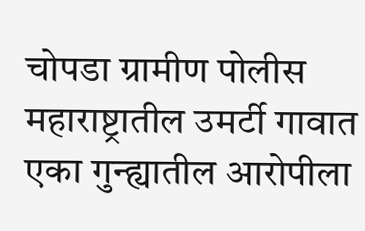चोपडा ग्रामीण पोलीस महाराष्ट्रातील उमर्टी गावात एका गुन्ह्यातील आरोपीला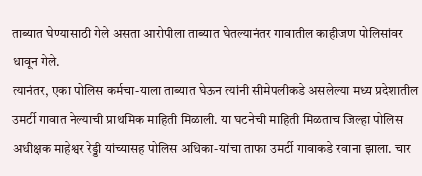ताब्यात घेण्यासाठी गेले असता आरोपीला ताब्यात घेतल्यानंतर गावातील काहीजण पोलिसांवर धावून गेले.
त्यानंतर, एका पोलिस कर्मचा-याला ताब्यात घेऊन त्यांनी सीमेपलीकडे असलेल्या मध्य प्रदेशातील उमर्टी गावात नेल्याची प्राथमिक माहिती मिळाली. या घटनेची माहिती मिळताच जिल्हा पोलिस अधीक्षक माहेश्वर रेड्डी यांच्यासह पोलिस अधिका-यांचा ताफा उमर्टी गावाकडे रवाना झाला. चार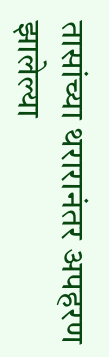तासांच्या थरारानंतर अपहरण झालेल्या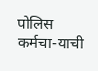पोलिस कर्मचा-याची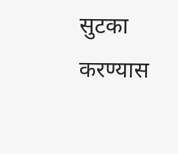सुटका करण्यास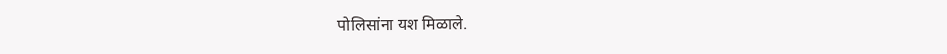पोलिसांना यश मिळाले.